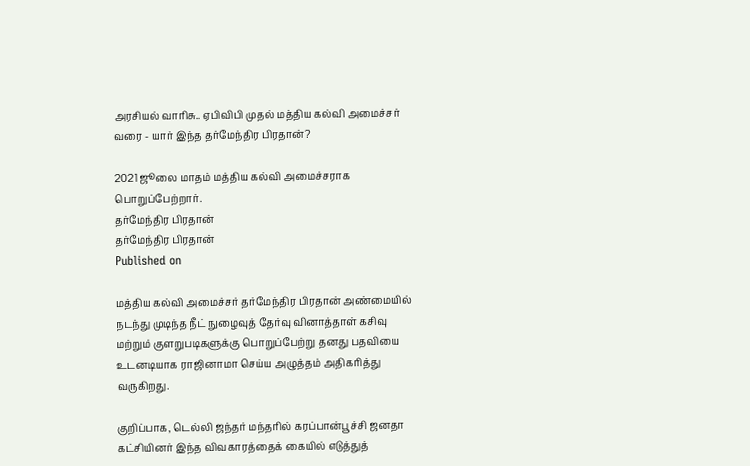அரசியல் வாரிசு.. ஏபிவிபி முதல் மத்திய கல்வி அமைச்சர் வரை - யார் இந்த தர்மேந்திர பிரதான்?

2021 ஜூலை மாதம் மத்திய கல்வி அமைச்சராக பொறுப்பேற்றார்.
தர்மேந்திர பிரதான்
தர்மேந்திர பிரதான்
Published on

மத்திய கல்வி அமைச்சர் தர்மேந்திர பிரதான் அண்மையில் நடந்து முடிந்த நீட் நுழைவுத் தேர்வு வினாத்தாள் கசிவு மற்றும் குளறுபடிகளுக்கு பொறுப்பேற்று தனது பதவியை உடனடியாக ராஜினாமா செய்ய அழுத்தம் அதிகரித்து வருகிறது.

குறிப்பாக, டெல்லி ஜந்தர் மந்தரில் கரப்பான்பூச்சி ஜனதா கட்சியினர் இந்த விவகாரத்தைக் கையில் எடுத்துத்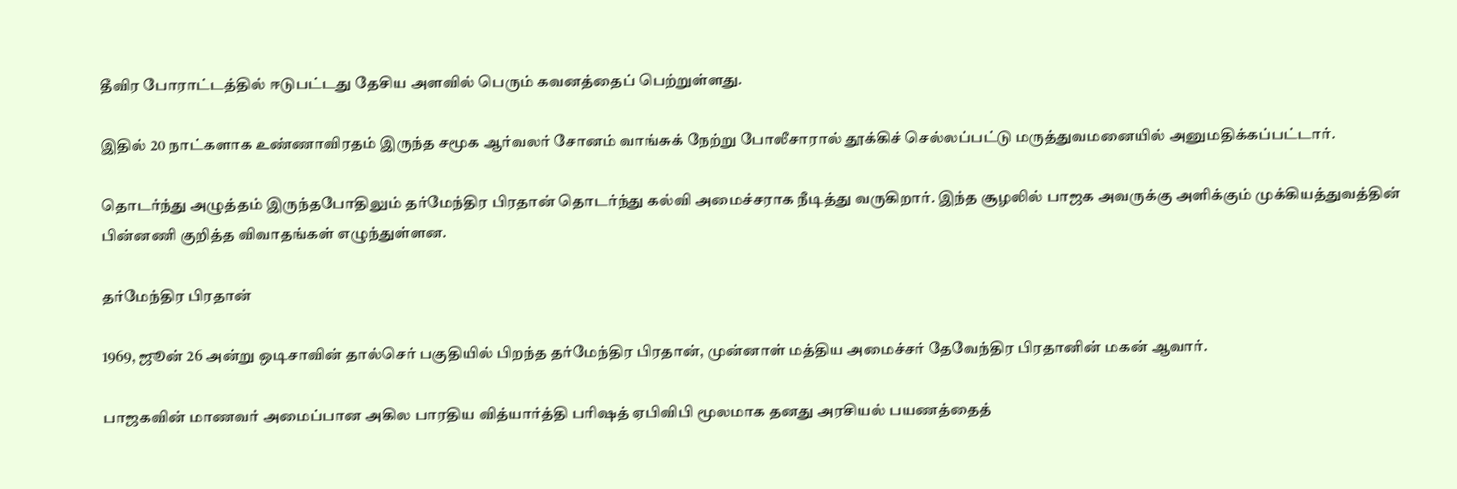தீவிர போராட்டத்தில் ஈடுபட்டது தேசிய அளவில் பெரும் கவனத்தைப் பெற்றுள்ளது.

இதில் 20 நாட்களாக உண்ணாவிரதம் இருந்த சமூக ஆர்வலர் சோனம் வாங்சுக் நேற்று போலீசாரால் தூக்கிச் செல்லப்பட்டு மருத்துவமனையில் அனுமதிக்கப்பட்டார்.

தொடர்ந்து அழுத்தம் இருந்தபோதிலும் தர்மேந்திர பிரதான் தொடர்ந்து கல்வி அமைச்சராக நீடித்து வருகிறார். இந்த சூழலில் பாஜக அவருக்கு அளிக்கும் முக்கியத்துவத்தின் பின்னணி குறித்த விவாதங்கள் எழுந்துள்ளன.

தர்மேந்திர பிரதான்

1969, ஜூன் 26 அன்று ஒடிசாவின் தால்செர் பகுதியில் பிறந்த தர்மேந்திர பிரதான், முன்னாள் மத்திய அமைச்சர் தேவேந்திர பிரதானின் மகன் ஆவார்.

பாஜகவின் மாணவர் அமைப்பான அகில பாரதிய வித்யார்த்தி பரிஷத் ஏபிவிபி மூலமாக தனது அரசியல் பயணத்தைத்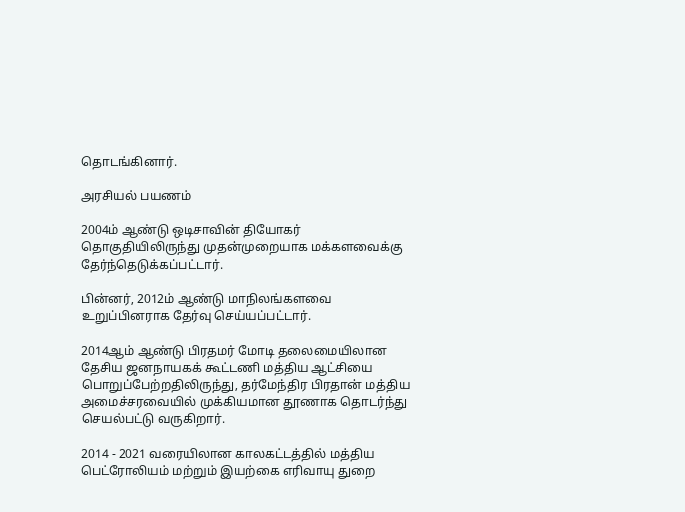தொடங்கினார்.

அரசியல் பயணம்

2004ம் ஆண்டு ஒடிசாவின் தியோகர் தொகுதியிலிருந்து முதன்முறையாக மக்களவைக்கு தேர்ந்தெடுக்கப்பட்டார்.

பின்னர், 2012ம் ஆண்டு மாநிலங்களவை உறுப்பினராக தேர்வு செய்யப்பட்டார்.

2014ஆம் ஆண்டு பிரதமர் மோடி தலைமையிலான தேசிய ஜனநாயகக் கூட்டணி மத்திய ஆட்சியை பொறுப்பேற்றதிலிருந்து, தர்மேந்திர பிரதான் மத்திய அமைச்சரவையில் முக்கியமான தூணாக தொடர்ந்து செயல்பட்டு வருகிறார்.

2014 - 2021 வரையிலான காலகட்டத்தில் மத்திய பெட்ரோலியம் மற்றும் இயற்கை எரிவாயு துறை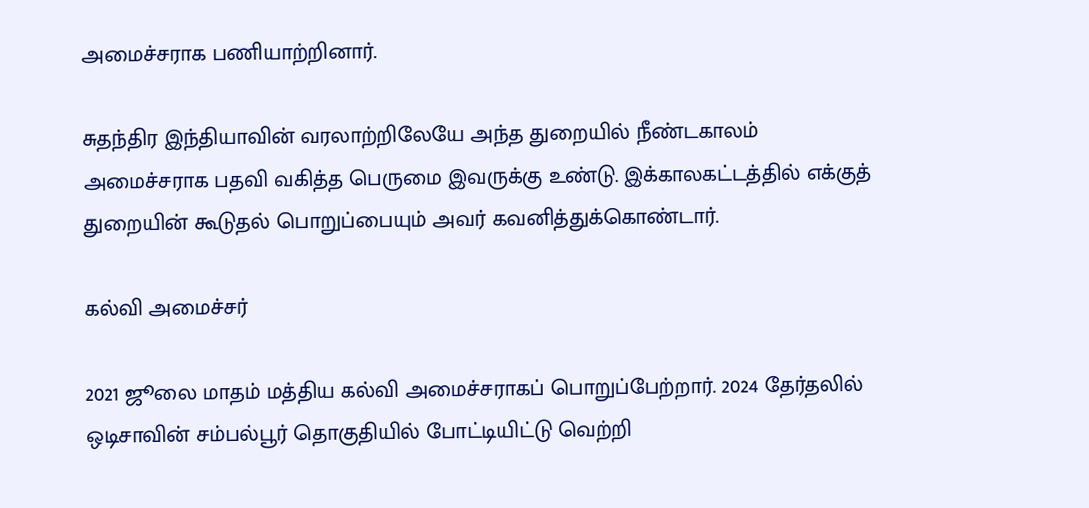அமைச்சராக பணியாற்றினார்.

சுதந்திர இந்தியாவின் வரலாற்றிலேயே அந்த துறையில் நீண்டகாலம் அமைச்சராக பதவி வகித்த பெருமை இவருக்கு உண்டு. இக்காலகட்டத்தில் எக்குத் துறையின் கூடுதல் பொறுப்பையும் அவர் கவனித்துக்கொண்டார்.

கல்வி அமைச்சர்

2021 ஜூலை மாதம் மத்திய கல்வி அமைச்சராகப் பொறுப்பேற்றார். 2024 தேர்தலில் ஒடிசாவின் சம்பல்பூர் தொகுதியில் போட்டியிட்டு வெற்றி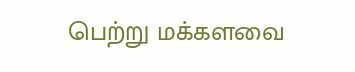பெற்று மக்களவை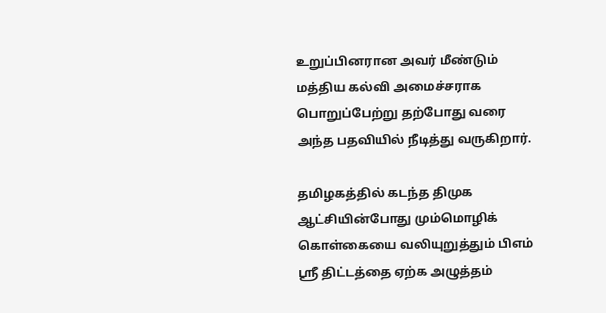உறுப்பினரான அவர் மீண்டும் மத்திய கல்வி அமைச்சராக பொறுப்பேற்று தற்போது வரை அந்த பதவியில் நீடித்து வருகிறார்.

தமிழகத்தில் கடந்த திமுக ஆட்சியின்போது மும்மொழிக் கொள்கையை வலியுறுத்தும் பிஎம் ஸ்ரீ திட்டத்தை ஏற்க அழுத்தம்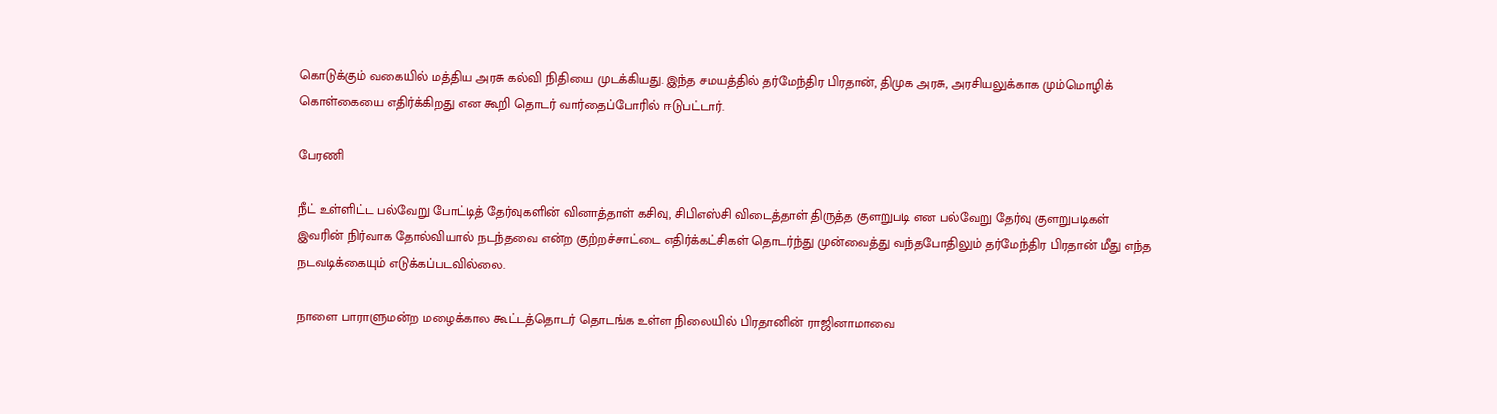கொடுக்கும் வகையில் மத்திய அரசு கல்வி நிதியை முடக்கியது. இந்த சமயத்தில் தர்மேந்திர பிரதான், திமுக அரசு, அரசியலுக்காக மும்மொழிக் கொள்கையை எதிர்க்கிறது என கூறி தொடர் வார்தைப்போரில் ஈடுபட்டார்.

பேரணி

நீட் உள்ளிட்ட பல்வேறு போட்டித் தேர்வுகளின் வினாத்தாள் கசிவு, சிபிஎஸ்சி விடைத்தாள் திருத்த குளறுபடி என பல்வேறு தேர்வு குளறுபடிகள் இவரின் நிர்வாக தோல்வியால் நடந்தவை என்ற குற்றச்சாட்டை எதிர்க்கட்சிகள் தொடர்ந்து முன்வைத்து வந்தபோதிலும் தர்மேந்திர பிரதான் மீது எந்த நடவடிக்கையும் எடுக்கப்படவில்லை.

நாளை பாராளுமன்ற மழைக்கால கூட்டத்தொடர் தொடங்க உள்ள நிலையில் பிரதானின் ராஜினாமாவை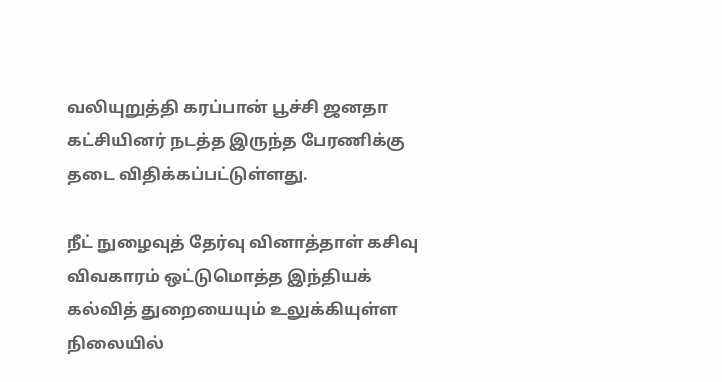வலியுறுத்தி கரப்பான் பூச்சி ஜனதா கட்சியினர் நடத்த இருந்த பேரணிக்கு தடை விதிக்கப்பட்டுள்ளது.

நீட் நுழைவுத் தேர்வு வினாத்தாள் கசிவு விவகாரம் ஒட்டுமொத்த இந்தியக் கல்வித் துறையையும் உலுக்கியுள்ள நிலையில்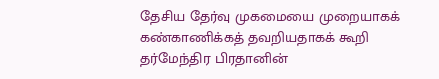தேசிய தேர்வு முகமையை முறையாகக் கண்காணிக்கத் தவறியதாகக் கூறி தர்மேந்திர பிரதானின்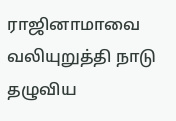ராஜினாமாவை வலியுறுத்தி நாடு தழுவிய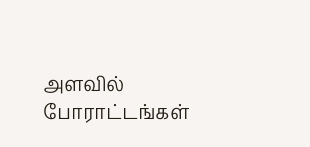அளவில் போராட்டங்கள்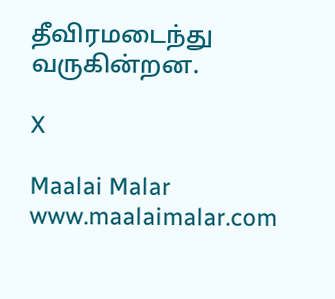தீவிரமடைந்து வருகின்றன.

X

Maalai Malar
www.maalaimalar.com